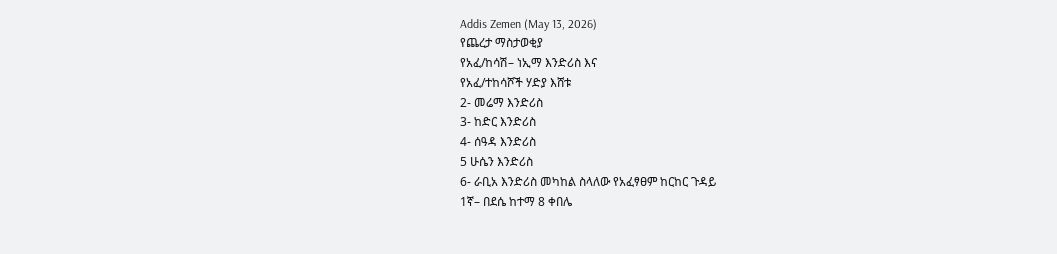Addis Zemen (May 13, 2026)
የጨረታ ማስታወቂያ
የአፈ/ከሳሽ– ነኢማ እንድሪስ እና
የአፈ/ተከሳሾች ሃድያ እሸቱ
2- መሬማ እንድሪስ
3- ከድር እንድሪስ
4- ሰዓዳ እንድሪስ
5 ሁሴን እንድሪስ
6- ራቢአ እንድሪስ መካከል ስላለው የአፈፃፀም ከርከር ጉዳይ
1ኛ– በደሴ ከተማ 8 ቀበሌ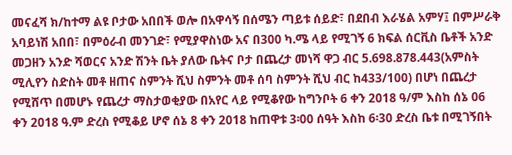መናፈሻ ክ/ከተማ ልዩ ቦታው አበበች ወሎ በአዋሳኝ በሰሜን ጣይቱ ሰይድ፣ በደበብ እራሄል አምሃ፤ በምሥራቅ አባይነሽ አበበ፣ በምዕራብ መንገድ፣ የሚያዋስነው አና በ300 ካ.ሜ ላይ የሚገኝ 6 ክፍል ሰርቪስ ቤቶች አንድ መጋዘን አንድ ሻወርና አንድ ሽንት ቤት ያለው ቤትና ቦታ በጨረታ መነሻ ዋጋ ብር 5.698.878.443(አምስት ሚሊየን ስድስት መቶ ዘጠና ስምንት ሺህ ስምንት መቶ ሰባ ስምንት ሺህ ብር ከ433/100) በሆነ በጨረታ የሚሸጥ በመሆኑ የጨረታ ማስታወቂያው በአየር ላይ የሚቆየው ከግንቦት 6 ቀን 2018 ዓ/ም እስከ ሰኔ 06 ቀን 2018 ዓ.ም ድረስ የሚቆይ ሆኖ ሰኔ 8 ቀን 2018 ከጠዋቱ 3፡00 ሰዓት እስከ 6፡30 ድረስ ቤቱ በሚገኝበት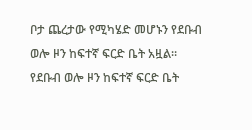ቦታ ጨረታው የሚካሄድ መሆኑን የደቡብ ወሎ ዞን ከፍተኛ ፍርድ ቤት አዟል።
የደቡብ ወሎ ዞን ከፍተኛ ፍርድ ቤት